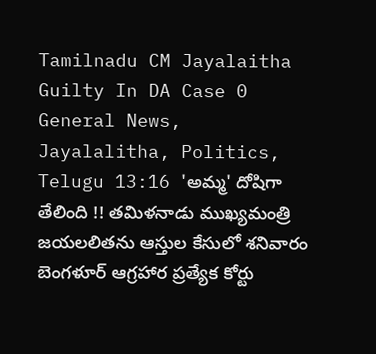Tamilnadu CM Jayalaitha Guilty In DA Case 0 General News, Jayalalitha, Politics, Telugu 13:16 'అమ్మ' దోషిగా తేలింది !! తమిళనాడు ముఖ్యమంత్రి జయలలితను ఆస్తుల కేసులో శనివారం బెంగళూర్ ఆగ్రహార ప్రత్యేక కోర్టు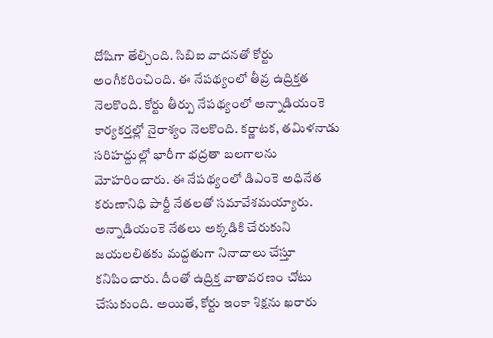దోషిగా తేల్చింది. సిబిఐ వాదనతో కోర్టు అంగీకరించింది. ఈ నేపథ్యంలో తీవ్ర ఉద్రిక్తత నెలకొంది. కోర్టు తీర్పు నేపథ్యంలో అన్నాడియంకె కార్యకర్తల్లో నైరాశ్యం నెలకొంది. కర్ణాటక, తమిళనాడు సరిహద్దుల్లో భారీగా భద్రతా బలగాలను మోహరించారు. ఈ నేపథ్యంలో డిఎంకె అధినేత కరుణానిధి పార్టీ నేతలతో సమావేశమయ్యారు. అన్నాడియంకె నేతలు అక్కడికి చేరుకుని జయలలితకు మద్దతుగా నినాదాలు చేస్తూ కనిపించారు. దీంతో ఉద్రిక్త వాతావరణం చోటు చేసుకుంది. అయితే, కోర్టు ఇంకా శిక్షను ఖరారు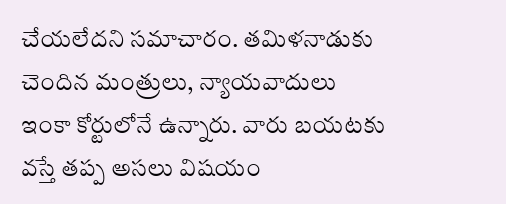చేయలేదని సమాచారం. తమిళనాడుకు చెందిన మంత్రులు, న్యాయవాదులు ఇంకా కోర్టులోనే ఉన్నారు. వారు బయటకు వస్తే తప్ప అసలు విషయం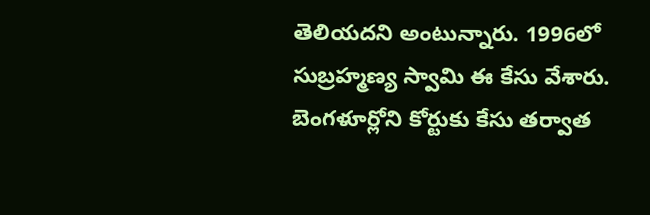తెలియదని అంటున్నారు. 1996లో సుబ్రహ్మణ్య స్వామి ఈ కేసు వేశారు. బెంగళూర్లోని కోర్టుకు కేసు తర్వాత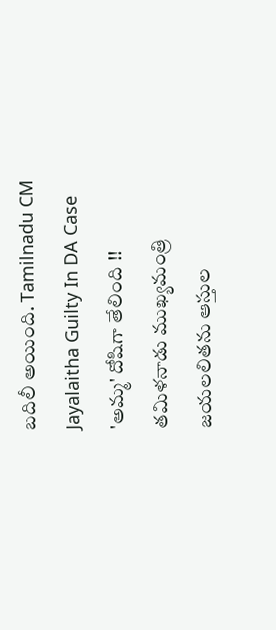బదిలీ అయింది. Tamilnadu CM Jayalaitha Guilty In DA Case 'అమ్మ' దోషిగా తేలింది !! తమిళనాడు ముఖ్యమంత్రి జయలలితను ఆస్తుల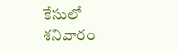కేసులో శనివారం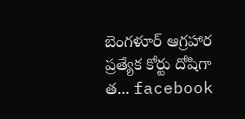బెంగళూర్ ఆగ్రహార ప్రత్యేక కోర్టు దోషిగా త... facebook